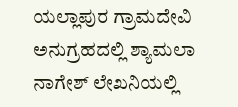ಯಲ್ಲಾಪುರ ಗ್ರಾಮದೇವಿ ಅನುಗ್ರಹದಲ್ಲಿ ಶ್ಯಾಮಲಾ ನಾಗೇಶ್ ಲೇಖನಿಯಲ್ಲಿ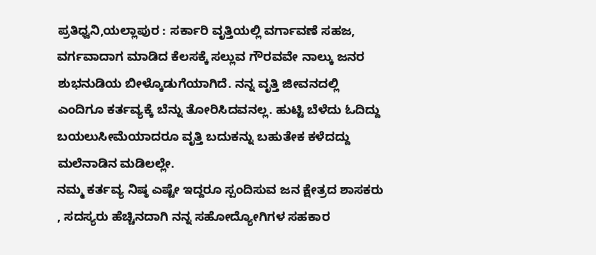ಪ್ರತಿಧ್ವನಿ,ಯಲ್ಲಾಪುರ : ಸರ್ಕಾರಿ ವೃತ್ತಿಯಲ್ಲಿ ವರ್ಗಾವಣೆ ಸಹಜ, ವರ್ಗವಾದಾಗ ಮಾಡಿದ ಕೆಲಸಕ್ಕೆ ಸಲ್ಲುವ ಗೌರವವೇ ನಾಲ್ಕು ಜನರ ಶುಭನುಡಿಯ ಬೀಳ್ಕೊಡುಗೆಯಾಗಿದೆ. ನನ್ನ ವೃತ್ತಿ ಜೀವನದಲ್ಲಿ ಎಂದಿಗೂ ಕರ್ತವ್ಯಕ್ಕೆ ಬೆನ್ನು ತೋರಿಸಿದವನಲ್ಲ. ಹುಟ್ಟಿ ಬೆಳೆದು ಓದಿದ್ದು ಬಯಲುಸೀಮೆಯಾದರೂ ವೃತ್ತಿ ಬದುಕನ್ನು ಬಹುತೇಕ ಕಳೆದದ್ದು ಮಲೆನಾಡಿನ ಮಡಿಲಲ್ಲೇ.
ನಮ್ಮ ಕರ್ತವ್ಯ ನಿಷ್ಠ ಎಷ್ಟೇ ಇದ್ದರೂ ಸ್ಪಂದಿಸುವ ಜನ ಕ್ಷೇತ್ರದ ಶಾಸಕರು , ಸದಸ್ಯರು ಹೆಚ್ಚಿನದಾಗಿ ನನ್ನ ಸಹೋದ್ಯೋಗಿಗಳ ಸಹಕಾರ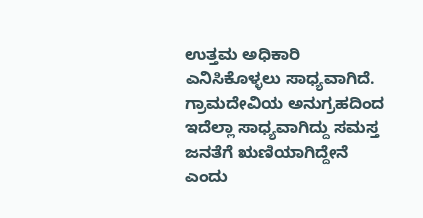ಉತ್ತಮ ಅಧಿಕಾರಿ ಎನಿಸಿಕೊಳ್ಳಲು ಸಾಧ್ಯವಾಗಿದೆ. ಗ್ರಾಮದೇವಿಯ ಅನುಗ್ರಹದಿಂದ ಇದೆಲ್ಲಾ ಸಾಧ್ಯವಾಗಿದ್ದು ಸಮಸ್ತ ಜನತೆಗೆ ಋಣಿಯಾಗಿದ್ದೇನೆ ಎಂದು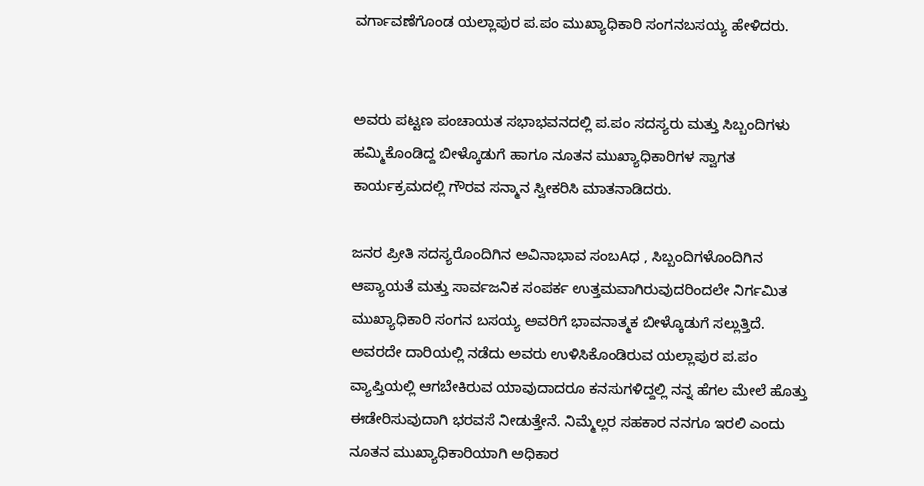ವರ್ಗಾವಣೆಗೊಂಡ ಯಲ್ಲಾಪುರ ಪ.ಪಂ ಮುಖ್ಯಾಧಿಕಾರಿ ಸಂಗನಬಸಯ್ಯ ಹೇಳಿದರು.


ಅವರು ಪಟ್ಟಣ ಪಂಚಾಯತ ಸಭಾಭವನದಲ್ಲಿ ಪ.ಪಂ ಸದಸ್ಯರು ಮತ್ತು ಸಿಬ್ಬಂದಿಗಳು ಹಮ್ಮಿಕೊಂಡಿದ್ದ ಬೀಳ್ಕೊಡುಗೆ ಹಾಗೂ ನೂತನ ಮುಖ್ಯಾಧಿಕಾರಿಗಳ ಸ್ವಾಗತ ಕಾರ್ಯಕ್ರಮದಲ್ಲಿ ಗೌರವ ಸನ್ಮಾನ ಸ್ವೀಕರಿಸಿ ಮಾತನಾಡಿದರು.

ಜನರ ಪ್ರೀತಿ ಸದಸ್ಯರೊಂದಿಗಿನ ಅವಿನಾಭಾವ ಸಂಬAಧ , ಸಿಬ್ಬಂದಿಗಳೊಂದಿಗಿನ ಆಪ್ಯಾಯತೆ ಮತ್ತು ಸಾರ್ವಜನಿಕ ಸಂಪರ್ಕ ಉತ್ತಮವಾಗಿರುವುದರಿಂದಲೇ ನಿರ್ಗಮಿತ ಮುಖ್ಯಾಧಿಕಾರಿ ಸಂಗನ ಬಸಯ್ಯ ಅವರಿಗೆ ಭಾವನಾತ್ಮಕ ಬೀಳ್ಕೊಡುಗೆ ಸಲ್ಲುತ್ತಿದೆ. ಅವರದೇ ದಾರಿಯಲ್ಲಿ ನಡೆದು ಅವರು ಉಳಿಸಿಕೊಂಡಿರುವ ಯಲ್ಲಾಪುರ ಪ.ಪಂ ವ್ಯಾಪ್ತಿಯಲ್ಲಿ ಆಗಬೇಕಿರುವ ಯಾವುದಾದರೂ ಕನಸುಗಳಿದ್ದಲ್ಲಿ ನನ್ನ ಹೆಗಲ ಮೇಲೆ ಹೊತ್ತು ಈಡೇರಿಸುವುದಾಗಿ ಭರವಸೆ ನೀಡುತ್ತೇನೆ. ನಿಮ್ಮೆಲ್ಲರ ಸಹಕಾರ ನನಗೂ ಇರಲಿ ಎಂದು ನೂತನ ಮುಖ್ಯಾಧಿಕಾರಿಯಾಗಿ ಅಧಿಕಾರ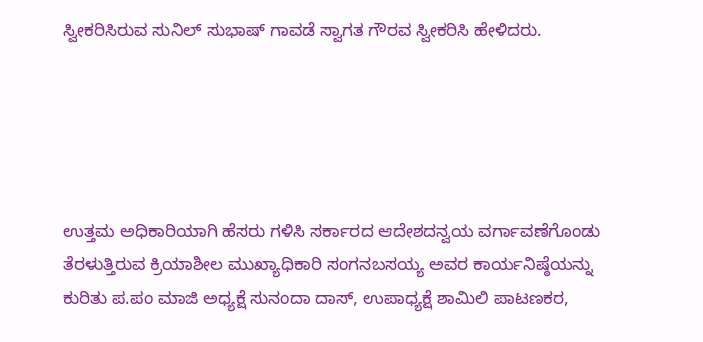ಸ್ವೀಕರಿಸಿರುವ ಸುನಿಲ್ ಸುಭಾಷ್ ಗಾವಡೆ ಸ್ವಾಗತ ಗೌರವ ಸ್ವೀಕರಿಸಿ ಹೇಳಿದರು.





ಉತ್ತಮ ಅಧಿಕಾರಿಯಾಗಿ ಹೆಸರು ಗಳಿಸಿ ಸರ್ಕಾರದ ಆದೇಶದನ್ವಯ ವರ್ಗಾವಣೆಗೊಂಡು ತೆರಳುತ್ತಿರುವ ಕ್ರಿಯಾಶೀಲ ಮುಖ್ಯಾಧಿಕಾರಿ ಸಂಗನಬಸಯ್ಯ ಅವರ ಕಾರ್ಯನಿಷ್ಠೆಯನ್ನು ಕುರಿತು ಪ.ಪಂ ಮಾಜಿ ಅಧ್ಯಕ್ಷೆ ಸುನಂದಾ ದಾಸ್, ಉಪಾಧ್ಯಕ್ಷೆ ಶಾಮಿಲಿ ಪಾಟಣಕರ,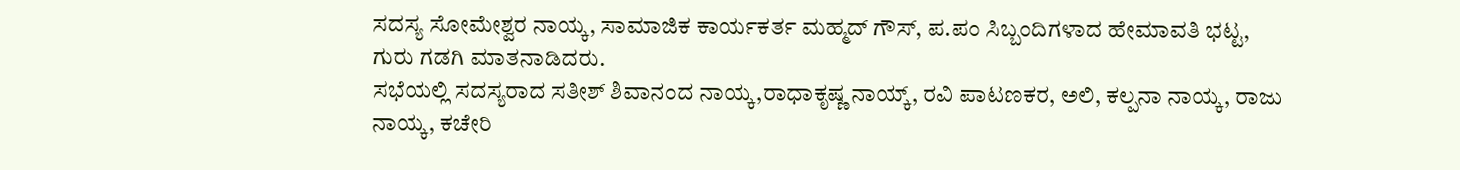ಸದಸ್ಯ ಸೋಮೇಶ್ವರ ನಾಯ್ಕ, ಸಾಮಾಜಿಕ ಕಾರ್ಯಕರ್ತ ಮಹ್ಮದ್ ಗೌಸ್, ಪ.ಪಂ ಸಿಬ್ಬಂದಿಗಳಾದ ಹೇಮಾವತಿ ಭಟ್ಟ, ಗುರು ಗಡಗಿ ಮಾತನಾಡಿದರು.
ಸಭೆಯಲ್ಲಿ ಸದಸ್ಯರಾದ ಸತೀಶ್ ಶಿವಾನಂದ ನಾಯ್ಕ,ರಾಧಾಕೃಷ್ಣ ನಾಯ್ಕ್, ರವಿ ಪಾಟಣಕರ, ಅಲಿ, ಕಲ್ಪನಾ ನಾಯ್ಕ, ರಾಜು ನಾಯ್ಕ, ಕಚೇರಿ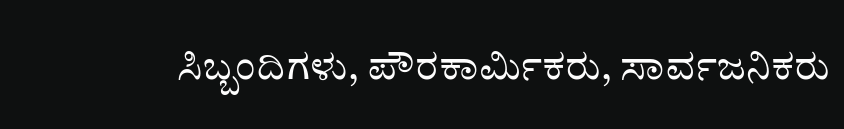ಸಿಬ್ಬಂದಿಗಳು, ಪೌರಕಾರ್ಮಿಕರು, ಸಾರ್ವಜನಿಕರು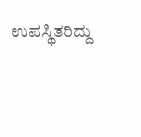ಉಪಸ್ಥಿತರಿದ್ದು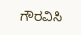ಗೌರವಿಸಿ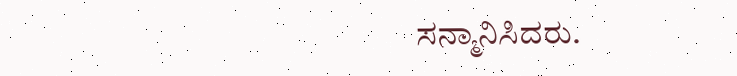ಸನ್ಮಾನಿಸಿದರು.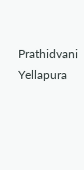Prathidvani Yellapura